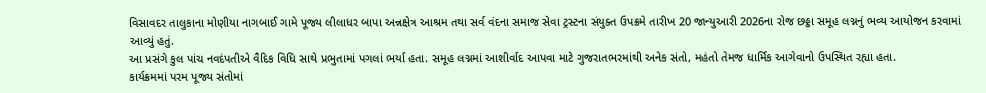વિસાવદર તાલુકાના મોણીયા નાગબાઈ ગામે પૂજ્ય લીલાધર બાપા અન્નક્ષેત્ર આશ્રમ તથા સર્વ વંદના સમાજ સેવા ટ્રસ્ટના સંયુક્ત ઉપક્રમે તારીખ 20 જાન્યુઆરી 2026ના રોજ છઠ્ઠા સમૂહ લગ્નનું ભવ્ય આયોજન કરવામાં આવ્યું હતું.
આ પ્રસંગે કુલ પાંચ નવદંપતીએ વૈદિક વિધિ સાથે પ્રભુતામાં પગલાં ભર્યા હતા. સમૂહ લગ્નમાં આશીર્વાદ આપવા માટે ગુજરાતભરમાંથી અનેક સંતો, મહંતો તેમજ ધાર્મિક આગેવાનો ઉપસ્થિત રહ્યા હતા.
કાર્યક્રમમાં પરમ પૂજ્ય સંતોમાં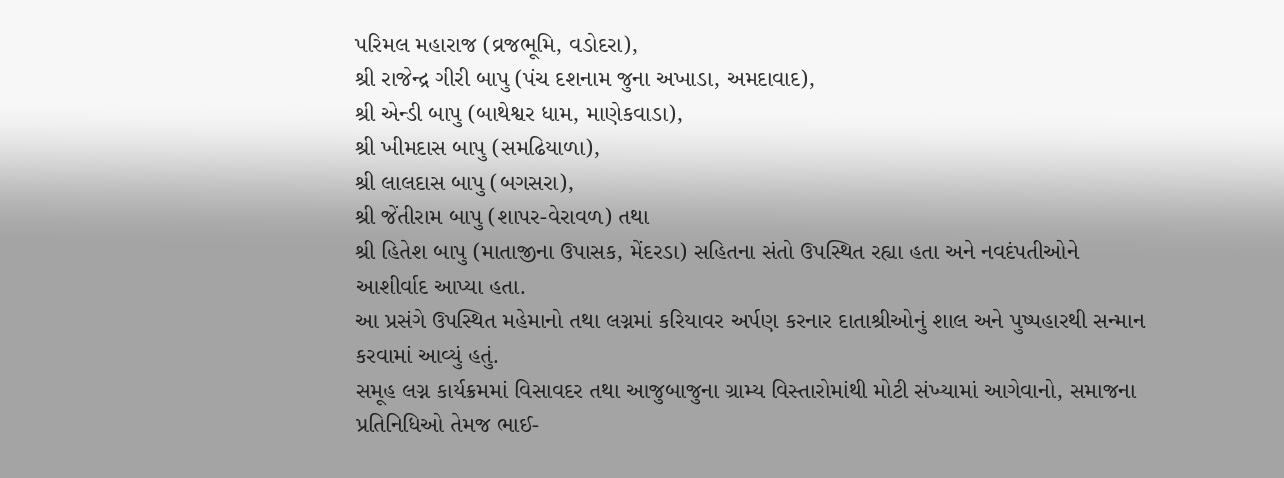પરિમલ મહારાજ (વ્રજભૂમિ, વડોદરા),
શ્રી રાજેન્દ્ર ગીરી બાપુ (પંચ દશનામ જુના અખાડા, અમદાવાદ),
શ્રી એન્ડી બાપુ (બાથેશ્વર ધામ, માણેકવાડા),
શ્રી ખીમદાસ બાપુ (સમઢિયાળા),
શ્રી લાલદાસ બાપુ (બગસરા),
શ્રી જેંતીરામ બાપુ (શાપર-વેરાવળ) તથા
શ્રી હિતેશ બાપુ (માતાજીના ઉપાસક, મેંદરડા) સહિતના સંતો ઉપસ્થિત રહ્યા હતા અને નવદંપતીઓને આશીર્વાદ આપ્યા હતા.
આ પ્રસંગે ઉપસ્થિત મહેમાનો તથા લગ્નમાં કરિયાવર અર્પણ કરનાર દાતાશ્રીઓનું શાલ અને પુષ્પહારથી સન્માન કરવામાં આવ્યું હતું.
સમૂહ લગ્ન કાર્યક્રમમાં વિસાવદર તથા આજુબાજુના ગ્રામ્ય વિસ્તારોમાંથી મોટી સંખ્યામાં આગેવાનો, સમાજના પ્રતિનિધિઓ તેમજ ભાઈ-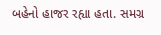બહેનો હાજર રહ્યા હતા. સમગ્ર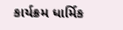કાર્યક્રમ ધાર્મિક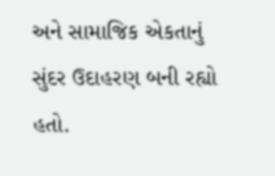અને સામાજિક એકતાનું સુંદર ઉદાહરણ બની રહ્યો હતો.